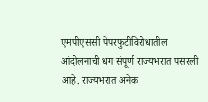एमपीएससी पेपरफुटीविरोधातील आंदोलनाची धग संपूर्ण राज्यभरात पसरली आहे. राज्यभरात अनेक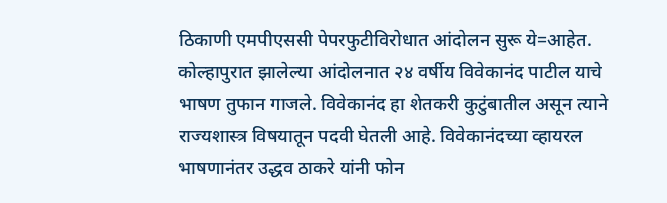ठिकाणी एमपीएससी पेपरफुटीविरोधात आंदोलन सुरू ये=आहेत. कोल्हापुरात झालेल्या आंदोलनात २४ वर्षीय विवेकानंद पाटील याचे भाषण तुफान गाजले. विवेकानंद हा शेतकरी कुटुंबातील असून त्याने राज्यशास्त्र विषयातून पदवी घेतली आहे. विवेकानंदच्या व्हायरल भाषणानंतर उद्धव ठाकरे यांनी फोन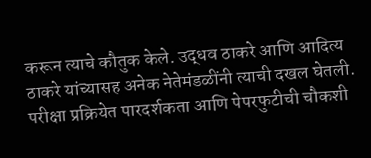करून त्याचे कौतुक केले. उद्धव ठाकरे आणि आदित्य ठाकरे यांच्यासह अनेक नेतेमंडळींनी त्याची दखल घेतली. परीक्षा प्रक्रियेत पारदर्शकता आणि पेपरफुटीची चौकशी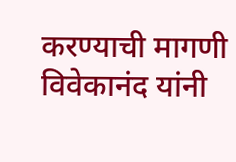करण्याची मागणी विवेकानंद यांनी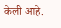केली आहे.